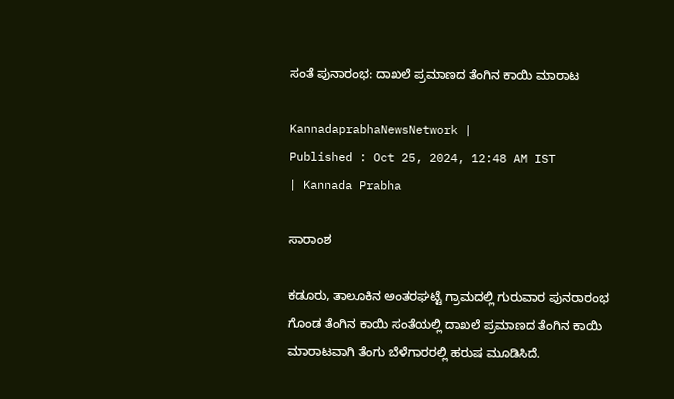ಸಂತೆ ಪುನಾರಂಭ: ದಾಖಲೆ ಪ್ರಮಾಣದ ತೆಂಗಿನ ಕಾಯಿ ಮಾರಾಟ

KannadaprabhaNewsNetwork |
Published : Oct 25, 2024, 12:48 AM IST
| Kannada Prabha

ಸಾರಾಂಶ

ಕಡೂರು, ತಾಲೂಕಿನ ಅಂತರಘಟ್ಟೆ ಗ್ರಾಮದಲ್ಲಿ ಗುರುವಾರ ಪುನರಾರಂಭ ಗೊಂಡ ತೆಂಗಿನ ಕಾಯಿ ಸಂತೆಯಲ್ಲಿ ದಾಖಲೆ ಪ್ರಮಾಣದ ತೆಂಗಿನ ಕಾಯಿ ಮಾರಾಟವಾಗಿ ತೆಂಗು ಬೆಳೆಗಾರರಲ್ಲಿ ಹರುಷ ಮೂಡಿಸಿದೆ.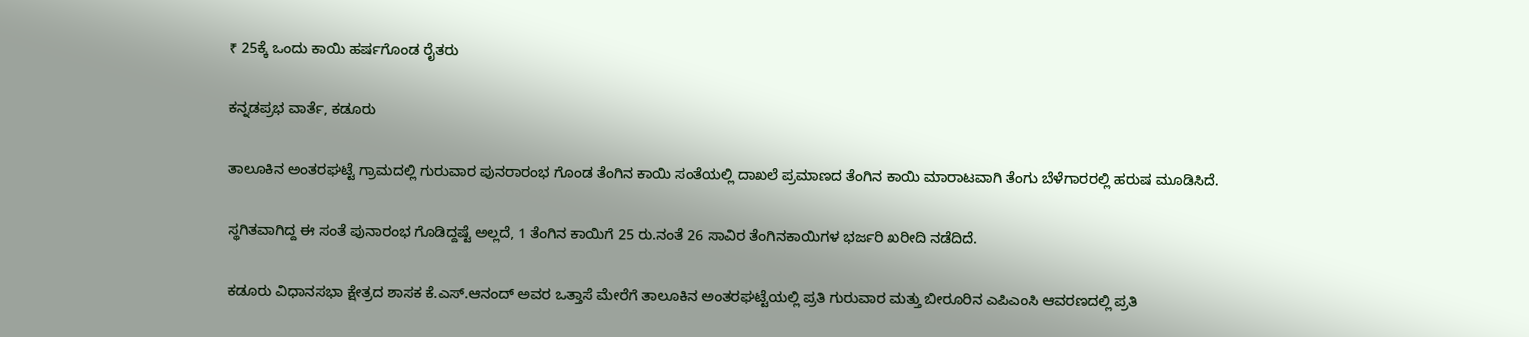₹ 25ಕ್ಕೆ ಒಂದು ಕಾಯಿ ಹರ್ಷಗೊಂಡ ರೈತರು

ಕನ್ನಡಪ್ರಭ ವಾರ್ತೆ, ಕಡೂರು

ತಾಲೂಕಿನ ಅಂತರಘಟ್ಟೆ ಗ್ರಾಮದಲ್ಲಿ ಗುರುವಾರ ಪುನರಾರಂಭ ಗೊಂಡ ತೆಂಗಿನ ಕಾಯಿ ಸಂತೆಯಲ್ಲಿ ದಾಖಲೆ ಪ್ರಮಾಣದ ತೆಂಗಿನ ಕಾಯಿ ಮಾರಾಟವಾಗಿ ತೆಂಗು ಬೆಳೆಗಾರರಲ್ಲಿ ಹರುಷ ಮೂಡಿಸಿದೆ.

ಸ್ಥಗಿತವಾಗಿದ್ದ ಈ ಸಂತೆ ಪುನಾರಂಭ ಗೊಡಿದ್ದಷ್ಟೆ ಅಲ್ಲದೆ, 1 ತೆಂಗಿನ ಕಾಯಿಗೆ 25 ರು.ನಂತೆ 26 ಸಾವಿರ ತೆಂಗಿನಕಾಯಿಗಳ ಭರ್ಜರಿ ಖರೀದಿ ನಡೆದಿದೆ.

ಕಡೂರು ವಿಧಾನಸಭಾ ಕ್ಷೇತ್ರದ ಶಾಸಕ ಕೆ.ಎಸ್.ಆನಂದ್ ಅವರ ಒತ್ತಾಸೆ ಮೇರೆಗೆ ತಾಲೂಕಿನ ಅಂತರಘಟ್ಟೆಯಲ್ಲಿ ಪ್ರತಿ ಗುರುವಾರ ಮತ್ತು ಬೀರೂರಿನ ಎಪಿಎಂಸಿ ಆವರಣದಲ್ಲಿ ಪ್ರತಿ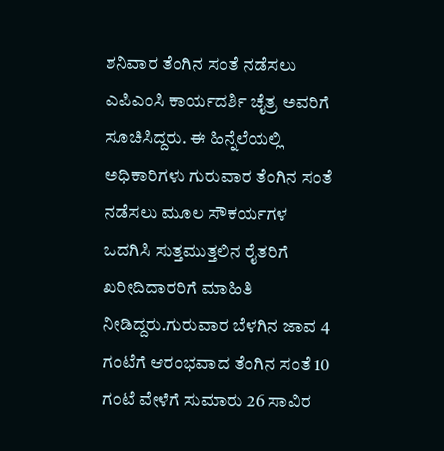ಶನಿವಾರ ತೆಂಗಿನ ಸಂತೆ ನಡೆಸಲು ಎಪಿಎಂಸಿ ಕಾರ್ಯದರ್ಶಿ ಚೈತ್ರ ಅವರಿಗೆ ಸೂಚಿಸಿದ್ದರು. ಈ ಹಿನ್ನೆಲೆಯಲ್ಲಿ ಅಧಿಕಾರಿಗಳು ಗುರುವಾರ ತೆಂಗಿನ ಸಂತೆ ನಡೆಸಲು ಮೂಲ ಸೌಕರ್ಯಗಳ ಒದಗಿಸಿ ಸುತ್ತಮುತ್ತಲಿನ ರೈತರಿಗೆ ಖರೀದಿದಾರರಿಗೆ ಮಾಹಿತಿ ನೀಡಿದ್ದರು.ಗುರುವಾರ ಬೆಳಗಿನ ಜಾವ 4 ಗಂಟೆಗೆ ಆರಂಭವಾದ ತೆಂಗಿನ ಸಂತೆ 10 ಗಂಟೆ ವೇಳೆಗೆ ಸುಮಾರು 26 ಸಾವಿರ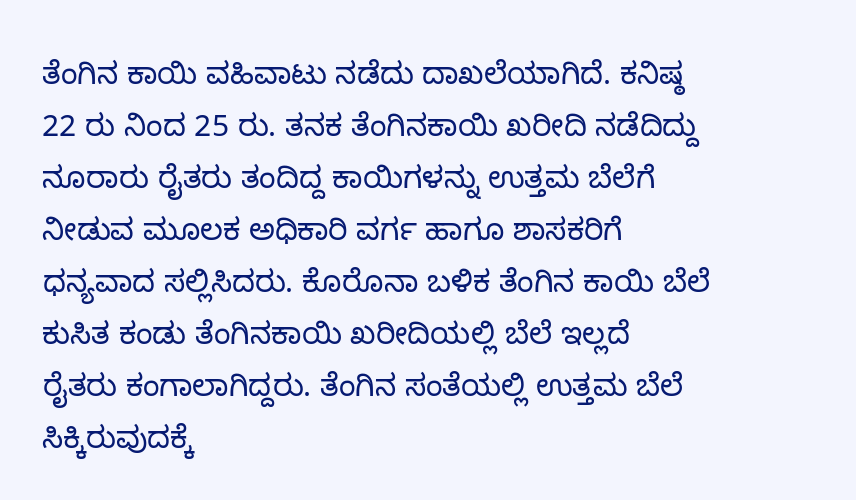ತೆಂಗಿನ ಕಾಯಿ ವಹಿವಾಟು ನಡೆದು ದಾಖಲೆಯಾಗಿದೆ. ಕನಿಷ್ಠ 22 ರು ನಿಂದ 25 ರು. ತನಕ ತೆಂಗಿನಕಾಯಿ ಖರೀದಿ ನಡೆದಿದ್ದು ನೂರಾರು ರೈತರು ತಂದಿದ್ದ ಕಾಯಿಗಳನ್ನು ಉತ್ತಮ ಬೆಲೆಗೆ ನೀಡುವ ಮೂಲಕ ಅಧಿಕಾರಿ ವರ್ಗ ಹಾಗೂ ಶಾಸಕರಿಗೆ ಧನ್ಯವಾದ ಸಲ್ಲಿಸಿದರು. ಕೊರೊನಾ ಬಳಿಕ ತೆಂಗಿನ ಕಾಯಿ ಬೆಲೆ ಕುಸಿತ ಕಂಡು ತೆಂಗಿನಕಾಯಿ ಖರೀದಿಯಲ್ಲಿ ಬೆಲೆ ಇಲ್ಲದೆ ರೈತರು ಕಂಗಾಲಾಗಿದ್ದರು. ತೆಂಗಿನ ಸಂತೆಯಲ್ಲಿ ಉತ್ತಮ ಬೆಲೆ ಸಿಕ್ಕಿರುವುದಕ್ಕೆ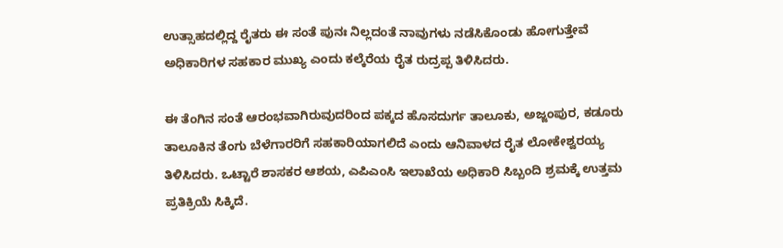ಉತ್ಸಾಹದಲ್ಲಿದ್ದ ರೈತರು ಈ ಸಂತೆ ಪುನಃ ನಿಲ್ಲದಂತೆ ನಾವುಗಳು ನಡೆಸಿಕೊಂಡು ಹೋಗುತ್ತೇವೆ ಅಧಿಕಾರಿಗಳ ಸಹಕಾರ ಮುಖ್ಯ ಎಂದು ಕಲ್ಕೆರೆಯ ರೈತ ರುದ್ರಪ್ಪ ತಿಳಿಸಿದರು.

ಈ ತೆಂಗಿನ ಸಂತೆ ಆರಂಭವಾಗಿರುವುದರಿಂದ ಪಕ್ಕದ ಹೊಸದುರ್ಗ ತಾಲೂಕು, ಅಜ್ಜಂಪುರ, ಕಡೂರು ತಾಲೂಕಿನ ತೆಂಗು ಬೆಳೆಗಾರರಿಗೆ ಸಹಕಾರಿಯಾಗಲಿದೆ ಎಂದು ಆನಿವಾಳದ ರೈತ ಲೋಕೇಶ್ವರಯ್ಯ ತಿಳಿಸಿದರು. ಒಟ್ಟಾರೆ ಶಾಸಕರ ಆಶಯ, ಎಪಿಎಂಸಿ ಇಲಾಖೆಯ ಅಧಿಕಾರಿ ಸಿಬ್ಬಂದಿ ಶ್ರಮಕ್ಕೆ ಉತ್ತಮ ಪ್ರತಿಕ್ರಿಯೆ ಸಿಕ್ಕಿದೆ.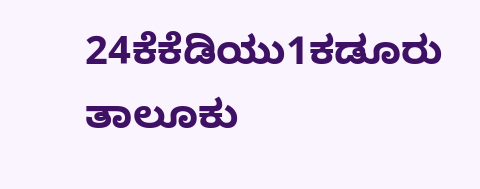24ಕೆಕೆಡಿಯು1ಕಡೂರು ತಾಲೂಕು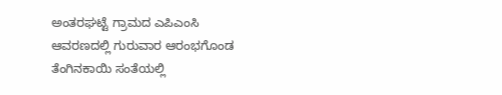ಅಂತರಘಟ್ಟೆ ಗ್ರಾಮದ ಎಪಿಎಂಸಿ ಆವರಣದಲ್ಲಿ ಗುರುವಾರ ಆರಂಭಗೊಂಡ ತೆಂಗಿನಕಾಯಿ ಸಂತೆಯಲ್ಲಿ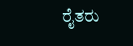ರೈತರು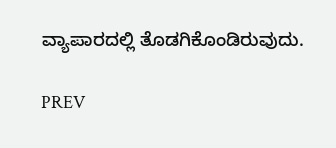ವ್ಯಾಪಾರದಲ್ಲಿ ತೊಡಗಿಕೊಂಡಿರುವುದು.

PREV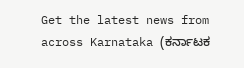Get the latest news from across Karnataka (ಕರ್ನಾಟಕ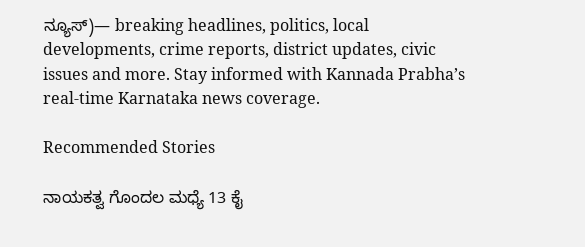ನ್ಯೂಸ್)— breaking headlines, politics, local developments, crime reports, district updates, civic issues and more. Stay informed with Kannada Prabha’s real‑time Karnataka news coverage.

Recommended Stories

ನಾಯಕತ್ವ ಗೊಂದಲ ಮಧ್ಯೆ 13 ಕೈ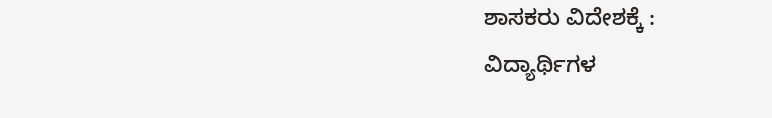ಶಾಸಕರು ವಿದೇಶಕ್ಕೆ :
ವಿದ್ಯಾರ್ಥಿಗಳ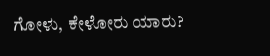ಗೋಳು, ಕೇಳೋರು ಯಾರು?